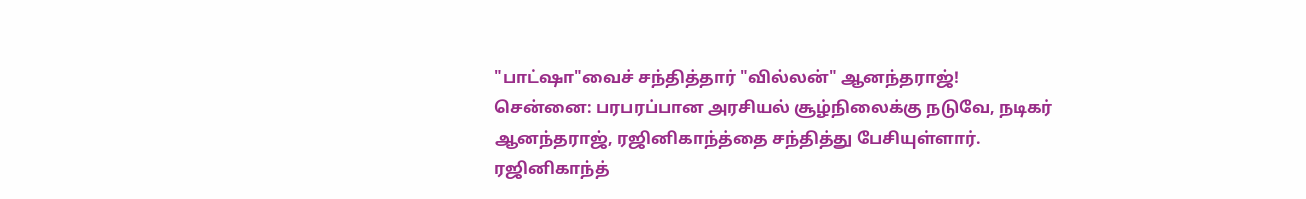"பாட்ஷா"வைச் சந்தித்தார் "வில்லன்" ஆனந்தராஜ்!
சென்னை: பரபரப்பான அரசியல் சூழ்நிலைக்கு நடுவே, நடிகர் ஆனந்தராஜ், ரஜினிகாந்த்தை சந்தித்து பேசியுள்ளார்.
ரஜினிகாந்த்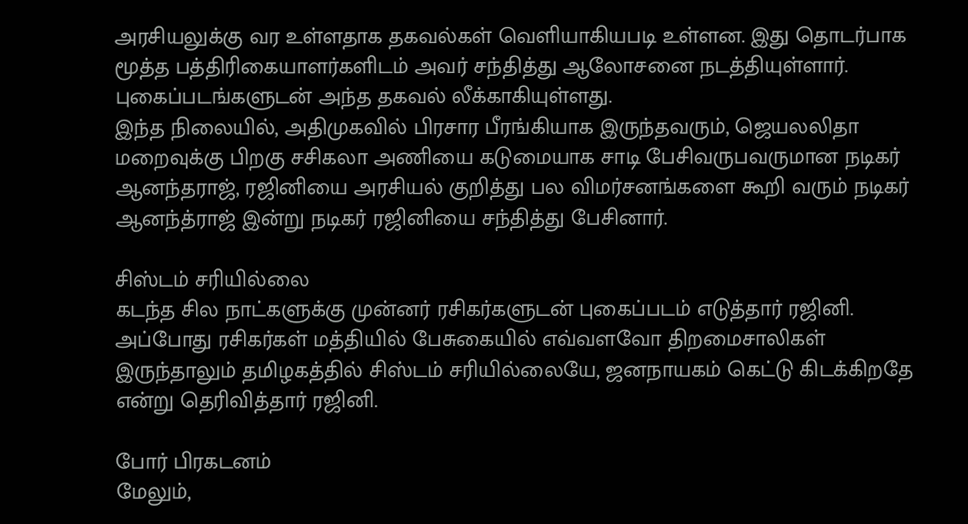அரசியலுக்கு வர உள்ளதாக தகவல்கள் வெளியாகியபடி உள்ளன. இது தொடர்பாக மூத்த பத்திரிகையாளர்களிடம் அவர் சந்தித்து ஆலோசனை நடத்தியுள்ளார். புகைப்படங்களுடன் அந்த தகவல் லீக்காகியுள்ளது.
இந்த நிலையில், அதிமுகவில் பிரசார பீரங்கியாக இருந்தவரும், ஜெயலலிதா மறைவுக்கு பிறகு சசிகலா அணியை கடுமையாக சாடி பேசிவருபவருமான நடிகர் ஆனந்தராஜ், ரஜினியை அரசியல் குறித்து பல விமர்சனங்களை கூறி வரும் நடிகர் ஆனந்த்ராஜ் இன்று நடிகர் ரஜினியை சந்தித்து பேசினார்.

சிஸ்டம் சரியில்லை
கடந்த சில நாட்களுக்கு முன்னர் ரசிகர்களுடன் புகைப்படம் எடுத்தார் ரஜினி. அப்போது ரசிகர்கள் மத்தியில் பேசுகையில் எவ்வளவோ திறமைசாலிகள் இருந்தாலும் தமிழகத்தில் சிஸ்டம் சரியில்லையே, ஜனநாயகம் கெட்டு கிடக்கிறதே என்று தெரிவித்தார் ரஜினி.

போர் பிரகடனம்
மேலும்,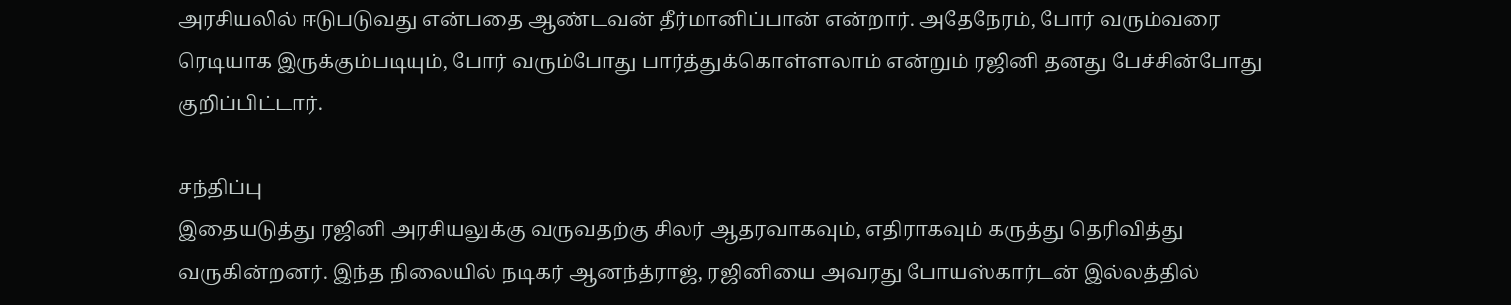அரசியலில் ஈடுபடுவது என்பதை ஆண்டவன் தீர்மானிப்பான் என்றார். அதேநேரம், போர் வரும்வரை ரெடியாக இருக்கும்படியும், போர் வரும்போது பார்த்துக்கொள்ளலாம் என்றும் ரஜினி தனது பேச்சின்போது குறிப்பிட்டார்.

சந்திப்பு
இதையடுத்து ரஜினி அரசியலுக்கு வருவதற்கு சிலர் ஆதரவாகவும், எதிராகவும் கருத்து தெரிவித்து வருகின்றனர். இந்த நிலையில் நடிகர் ஆனந்த்ராஜ், ரஜினியை அவரது போயஸ்கார்டன் இல்லத்தில்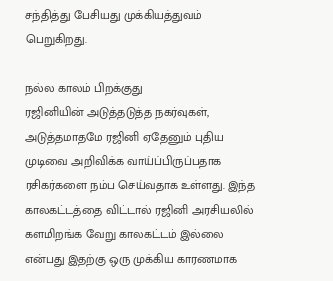சந்தித்து பேசியது முக்கியத்துவம் பெறுகிறது.

நல்ல காலம் பிறக்குது
ரஜினியின் அடுத்தடுத்த நகர்வுகள், அடுத்தமாதமே ரஜினி ஏதேனும் புதிய முடிவை அறிவிக்க வாய்ப்பிருப்பதாக ரசிகர்களை நம்ப செய்வதாக உள்ளது. இந்த காலகட்டத்தை விட்டால் ரஜினி அரசியலில் களமிறங்க வேறு காலகட்டம் இல்லை என்பது இதற்கு ஒரு முக்கிய காரணமாக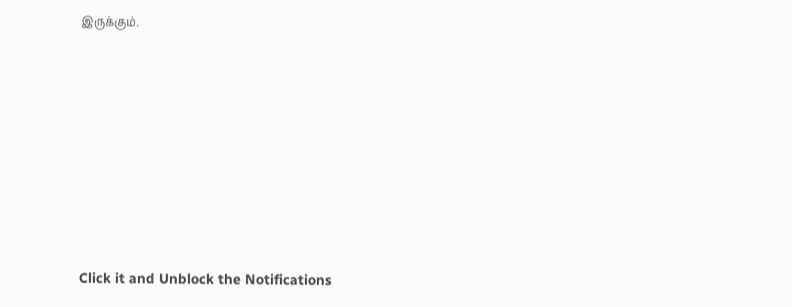இருக்கும்.












Click it and Unblock the Notifications